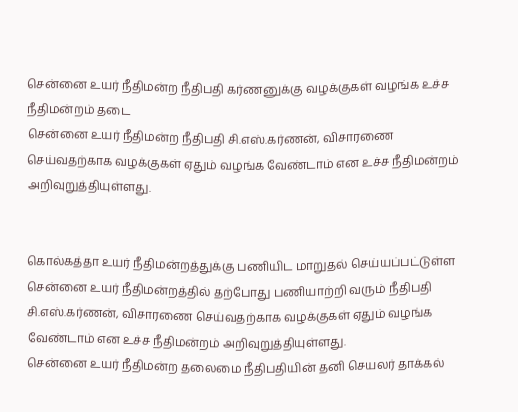சென்னை உயர் நீதிமன்ற நீதிபதி கர்ணனுக்கு வழக்குகள் வழங்க உச்ச நீதிமன்றம் தடை
சென்னை உயர் நீதிமன்ற நீதிபதி சி.எஸ்.கர்ணன், விசாரணை செய்வதற்காக வழக்குகள் ஏதும் வழங்க வேண்டாம் என உச்ச நீதிமன்றம் அறிவுறுத்தியுள்ளது.


கொல்கத்தா உயர் நீதிமன்றத்துக்கு பணியிட மாறுதல் செய்யப்பட்டுள்ள சென்னை உயர் நீதிமன்றத்தில் தற்போது பணியாற்றி வரும் நீதிபதி சி.எஸ்.கர்ணன், விசாரணை செய்வதற்காக வழக்குகள் ஏதும் வழங்க வேண்டாம் என உச்ச நீதிமன்றம் அறிவுறுத்தியுள்ளது.
சென்னை உயர் நீதிமன்ற தலைமை நீதிபதியின் தனி செயலர் தாக்கல்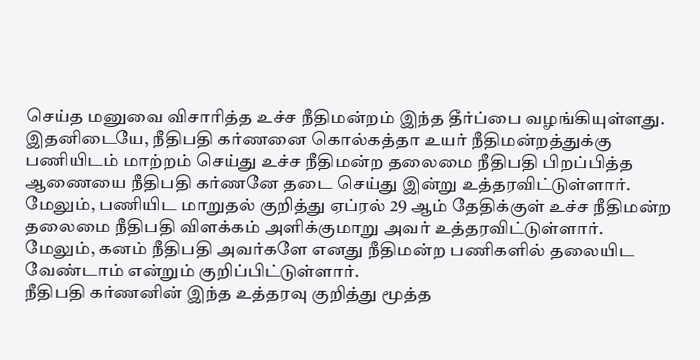செய்த மனுவை விசாரித்த உச்ச நீதிமன்றம் இந்த தீர்ப்பை வழங்கியுள்ளது.
இதனிடையே, நீதிபதி கர்ணனை கொல்கத்தா உயர் நீதிமன்றத்துக்கு பணியிடம் மாற்றம் செய்து உச்ச நீதிமன்ற தலைமை நீதிபதி பிறப்பித்த ஆணையை நீதிபதி கர்ணனே தடை செய்து இன்று உத்தரவிட்டுள்ளார். மேலும், பணியிட மாறுதல் குறித்து ஏப்ரல் 29 ஆம் தேதிக்குள் உச்ச நீதிமன்ற தலைமை நீதிபதி விளக்கம் அளிக்குமாறு அவர் உத்தரவிட்டுள்ளார்.
மேலும், கனம் நீதிபதி அவர்களே எனது நீதிமன்ற பணிகளில் தலையிட வேண்டாம் என்றும் குறிப்பிட்டுள்ளார்.
நீதிபதி கர்ணனின் இந்த உத்தரவு குறித்து மூத்த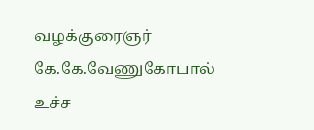வழக்குரைஞர் கே.கே.வேணுகோபால் உச்ச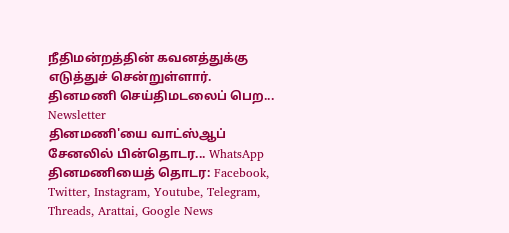நீதிமன்றத்தின் கவனத்துக்கு எடுத்துச் சென்றுள்ளார்.
தினமணி செய்திமடலைப் பெற... Newsletter
தினமணி'யை வாட்ஸ்ஆப் சேனலில் பின்தொடர... WhatsApp
தினமணியைத் தொடர: Facebook, Twitter, Instagram, Youtube, Telegram, Threads, Arattai, Google News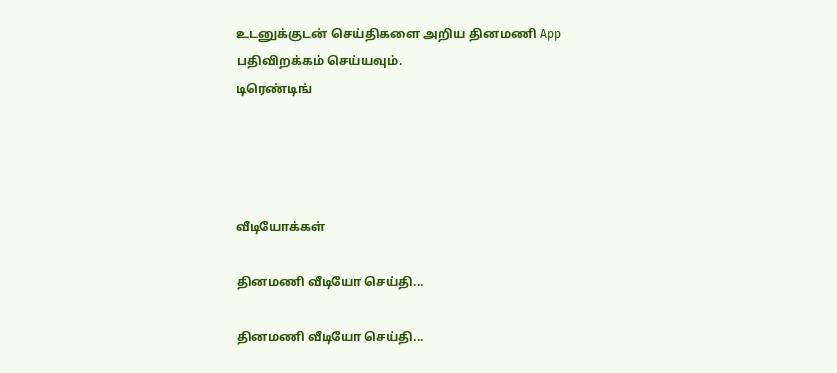உடனுக்குடன் செய்திகளை அறிய தினமணி App பதிவிறக்கம் செய்யவும்.
டிரெண்டிங்




வீடியோக்கள்

தினமணி வீடியோ செய்தி...

தினமணி வீடியோ செய்தி...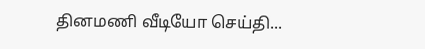தினமணி வீடியோ செய்தி...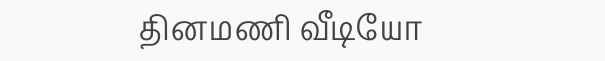தினமணி வீடியோ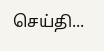செய்தி...